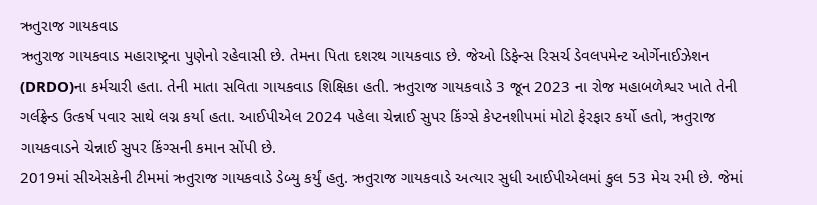ઋતુરાજ ગાયકવાડ
ઋતુરાજ ગાયકવાડ મહારાષ્ટ્રના પુણેનો રહેવાસી છે. તેમના પિતા દશરથ ગાયકવાડ છે. જેઓ ડિફેન્સ રિસર્ચ ડેવલપમેન્ટ ઓર્ગેનાઈઝેશન (DRDO)ના કર્મચારી હતા. તેની માતા સવિતા ગાયકવાડ શિક્ષિકા હતી. ઋતુરાજ ગાયકવાડે 3 જૂન 2023 ના રોજ મહાબળેશ્વર ખાતે તેની ગર્લફ્રેન્ડ ઉત્કર્ષ પવાર સાથે લગ્ન કર્યા હતા. આઈપીએલ 2024 પહેલા ચેન્નાઈ સુપર કિંગ્સે કેપ્ટનશીપમાં મોટો ફેરફાર કર્યો હતો, ઋતુરાજ ગાયકવાડને ચેન્નાઈ સુપર કિંગ્સની કમાન સોંપી છે.
2019માં સીએસકેની ટીમમાં ઋતુરાજ ગાયકવાડે ડેબ્યુ કર્યું હતુ. ઋતુરાજ ગાયકવાડે અત્યાર સુધી આઈપીએલમાં કુલ 53 મેચ રમી છે. જેમાં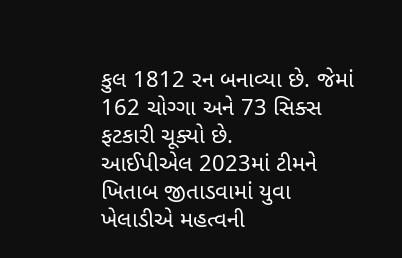કુલ 1812 રન બનાવ્યા છે. જેમાં 162 ચોગ્ગા અને 73 સિક્સ ફટકારી ચૂક્યો છે.
આઈપીએલ 2023માં ટીમને ખિતાબ જીતાડવામાં યુવા ખેલાડીએ મહત્વની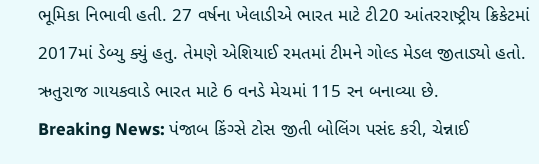ભૂમિકા નિભાવી હતી. 27 વર્ષના ખેલાડીએ ભારત માટે ટી20 આંતરરાષ્ટ્રીય ક્રિકેટમાં 2017માં ડેબ્યુ ક્યું હતુ. તેમણે એશિયાઈ રમતમાં ટીમને ગોલ્ડ મેડલ જીતાડ્યો હતો. ઋતુરાજ ગાયકવાડે ભારત માટે 6 વનડે મેચમાં 115 રન બનાવ્યા છે.
Breaking News: પંજાબ કિંગ્સે ટોસ જીતી બોલિંગ પસંદ કરી, ચેન્નાઈ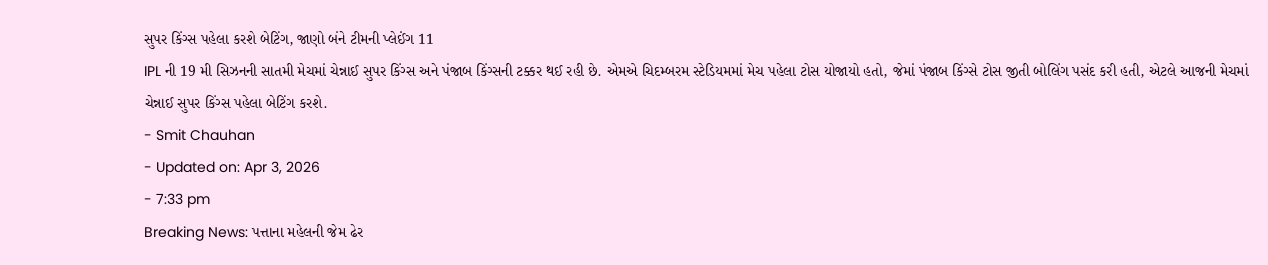સુપર કિંગ્સ પહેલા કરશે બેટિંગ, જાણો બંને ટીમની પ્લેઈંગ 11
IPL ની 19 મી સિઝનની સાતમી મેચમાં ચેન્નાઈ સુપર કિંગ્સ અને પંજાબ કિંગ્સની ટક્કર થઈ રહી છે. એમએ ચિદમ્બરમ સ્ટેડિયમમાં મેચ પહેલા ટોસ યોજાયો હતો, જેમાં પંજાબ કિંગ્સે ટોસ જીતી બોલિંગ પસંદ કરી હતી, એટલે આજની મેચમાં ચેન્નાઈ સુપર કિંગ્સ પહેલા બેટિંગ કરશે.
- Smit Chauhan
- Updated on: Apr 3, 2026
- 7:33 pm
Breaking News: પત્તાના મહેલની જેમ ઢેર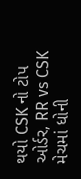થયો CSK નો ટોપ ઓર્ડર, RR vs CSK મેચમાં ધોની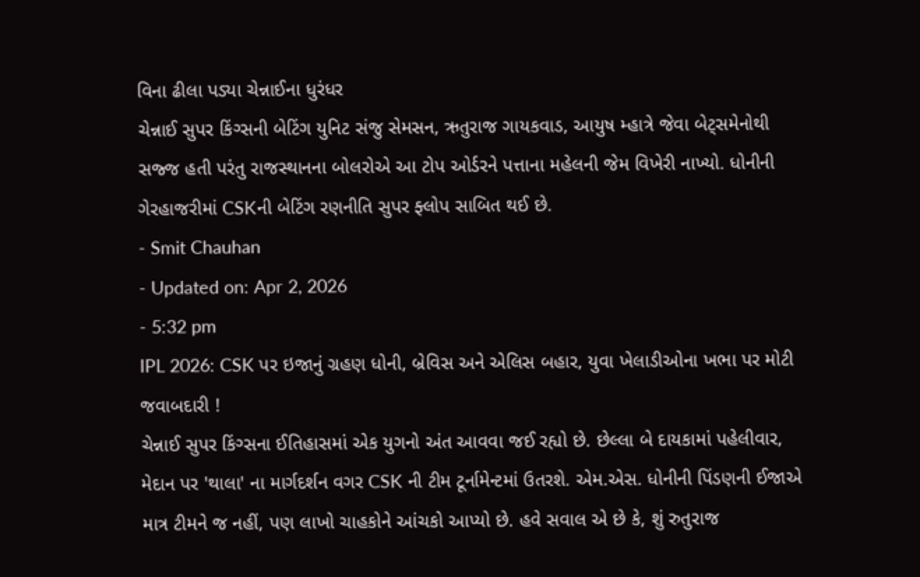વિના ઢીલા પડ્યા ચેન્નાઈના ધુરંધર
ચેન્નાઈ સુપર કિંગ્સની બેટિંગ યુનિટ સંજુ સેમસન, ઋતુરાજ ગાયકવાડ, આયુષ મ્હાત્રે જેવા બેટ્સમેનોથી સજ્જ હતી પરંતુ રાજસ્થાનના બોલરોએ આ ટોપ ઓર્ડરને પત્તાના મહેલની જેમ વિખેરી નાખ્યો. ધોનીની ગેરહાજરીમાં CSKની બેટિંગ રણનીતિ સુપર ફ્લોપ સાબિત થઈ છે.
- Smit Chauhan
- Updated on: Apr 2, 2026
- 5:32 pm
IPL 2026: CSK પર ઇજાનું ગ્રહણ ધોની, બ્રેવિસ અને એલિસ બહાર, યુવા ખેલાડીઓના ખભા પર મોટી જવાબદારી !
ચેન્નાઈ સુપર કિંગ્સના ઈતિહાસમાં એક યુગનો અંત આવવા જઈ રહ્યો છે. છેલ્લા બે દાયકામાં પહેલીવાર, મેદાન પર 'થાલા' ના માર્ગદર્શન વગર CSK ની ટીમ ટૂર્નામેન્ટમાં ઉતરશે. એમ.એસ. ધોનીની પિંડણની ઈજાએ માત્ર ટીમને જ નહીં, પણ લાખો ચાહકોને આંચકો આપ્યો છે. હવે સવાલ એ છે કે, શું રુતુરાજ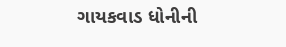ગાયકવાડ ધોનીની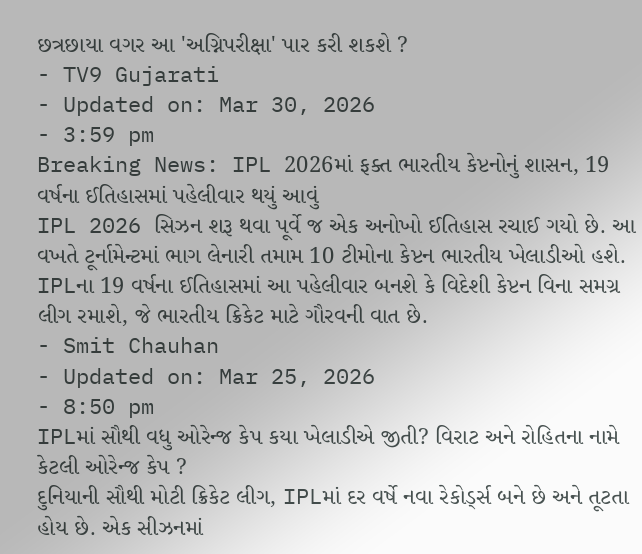છત્રછાયા વગર આ 'અગ્નિપરીક્ષા' પાર કરી શકશે ?
- TV9 Gujarati
- Updated on: Mar 30, 2026
- 3:59 pm
Breaking News: IPL 2026માં ફક્ત ભારતીય કેપ્ટનોનું શાસન, 19 વર્ષના ઈતિહાસમાં પહેલીવાર થયું આવું
IPL 2026 સિઝન શરૂ થવા પૂર્વે જ એક અનોખો ઈતિહાસ રચાઈ ગયો છે. આ વખતે ટૂર્નામેન્ટમાં ભાગ લેનારી તમામ 10 ટીમોના કેપ્ટન ભારતીય ખેલાડીઓ હશે. IPLના 19 વર્ષના ઈતિહાસમાં આ પહેલીવાર બનશે કે વિદેશી કેપ્ટન વિના સમગ્ર લીગ રમાશે, જે ભારતીય ક્રિકેટ માટે ગૌરવની વાત છે.
- Smit Chauhan
- Updated on: Mar 25, 2026
- 8:50 pm
IPLમાં સૌથી વધુ ઓરેન્જ કેપ કયા ખેલાડીએ જીતી? વિરાટ અને રોહિતના નામે કેટલી ઓરેન્જ કેપ ?
દુનિયાની સૌથી મોટી ક્રિકેટ લીગ, IPLમાં દર વર્ષે નવા રેકોર્ડ્સ બને છે અને તૂટતા હોય છે. એક સીઝનમાં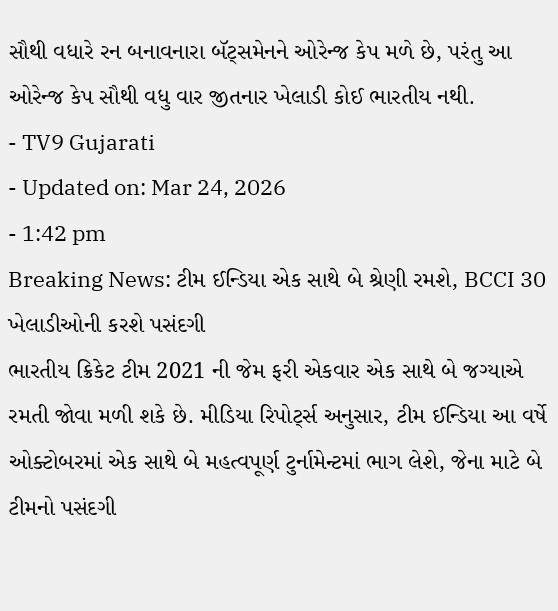સૌથી વધારે રન બનાવનારા બૅટ્સમેનને ઓરેન્જ કેપ મળે છે, પરંતુ આ ઓરેન્જ કેપ સૌથી વધુ વાર જીતનાર ખેલાડી કોઈ ભારતીય નથી.
- TV9 Gujarati
- Updated on: Mar 24, 2026
- 1:42 pm
Breaking News: ટીમ ઈન્ડિયા એક સાથે બે શ્રેણી રમશે, BCCI 30 ખેલાડીઓની કરશે પસંદગી
ભારતીય ક્રિકેટ ટીમ 2021 ની જેમ ફરી એકવાર એક સાથે બે જગ્યાએ રમતી જોવા મળી શકે છે. મીડિયા રિપોર્ટ્સ અનુસાર, ટીમ ઈન્ડિયા આ વર્ષે ઓક્ટોબરમાં એક સાથે બે મહત્વપૂર્ણ ટુર્નામેન્ટમાં ભાગ લેશે, જેના માટે બે ટીમનો પસંદગી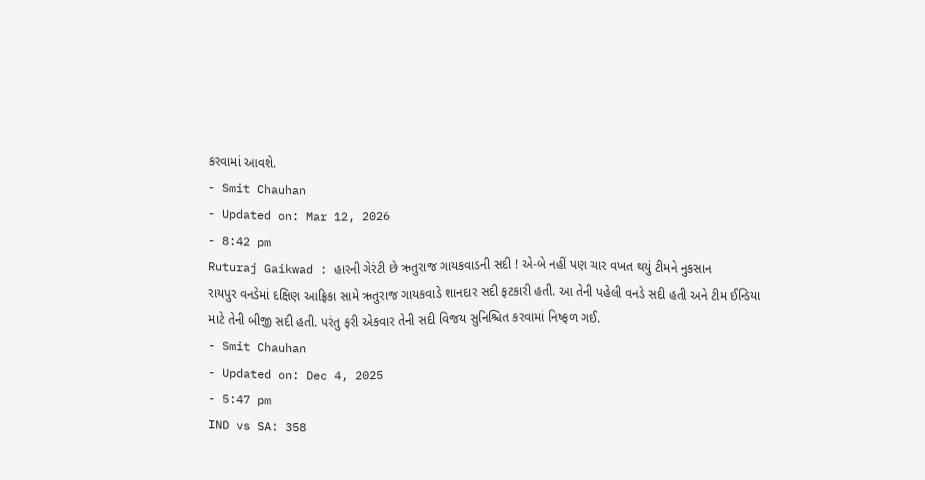કરવામાં આવશે.
- Smit Chauhan
- Updated on: Mar 12, 2026
- 8:42 pm
Ruturaj Gaikwad : હારની ગેરંટી છે ઋતુરાજ ગાયકવાડની સદી ! એ-બે નહીં પણ ચાર વખત થયું ટીમને નુકસાન
રાયપુર વનડેમાં દક્ષિણ આફ્રિકા સામે ઋતુરાજ ગાયકવાડે શાનદાર સદી ફટકારી હતી. આ તેની પહેલી વનડે સદી હતી અને ટીમ ઈન્ડિયા માટે તેની બીજી સદી હતી. પરંતુ ફરી એકવાર તેની સદી વિજય સુનિશ્ચિત કરવામાં નિષ્ફળ ગઈ.
- Smit Chauhan
- Updated on: Dec 4, 2025
- 5:47 pm
IND vs SA: 358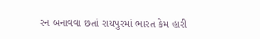રન બનાવવા છતાં રાયપુરમાં ભારત કેમ હારી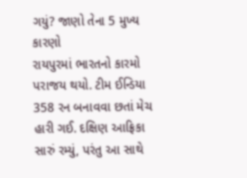ગયું? જાણો તેના 5 મુખ્ય કારણો
રાયપુરમાં ભારતનો કારમો પરાજય થયો. ટીમ ઈન્ડિયા 358 રન બનાવવા છતાં મેચ હારી ગઈ. દક્ષિણ આફ્રિકા સારું રમ્યું, પરંતુ આ સાથે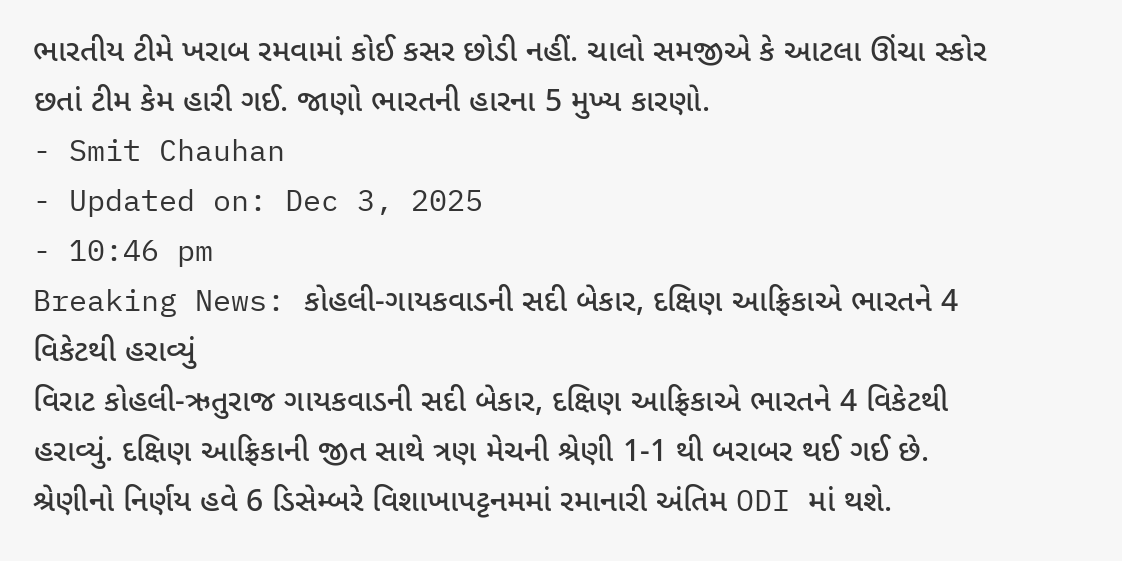ભારતીય ટીમે ખરાબ રમવામાં કોઈ કસર છોડી નહીં. ચાલો સમજીએ કે આટલા ઊંચા સ્કોર છતાં ટીમ કેમ હારી ગઈ. જાણો ભારતની હારના 5 મુખ્ય કારણો.
- Smit Chauhan
- Updated on: Dec 3, 2025
- 10:46 pm
Breaking News: કોહલી-ગાયકવાડની સદી બેકાર, દક્ષિણ આફ્રિકાએ ભારતને 4 વિકેટથી હરાવ્યું
વિરાટ કોહલી-ઋતુરાજ ગાયકવાડની સદી બેકાર, દક્ષિણ આફ્રિકાએ ભારતને 4 વિકેટથી હરાવ્યું. દક્ષિણ આફ્રિકાની જીત સાથે ત્રણ મેચની શ્રેણી 1-1 થી બરાબર થઈ ગઈ છે. શ્રેણીનો નિર્ણય હવે 6 ડિસેમ્બરે વિશાખાપટ્ટનમમાં રમાનારી અંતિમ ODI માં થશે.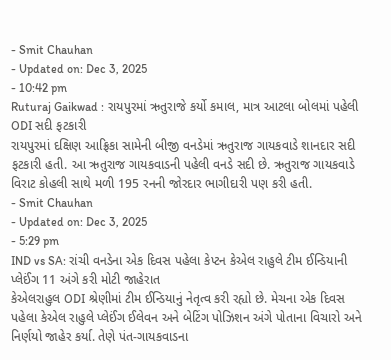- Smit Chauhan
- Updated on: Dec 3, 2025
- 10:42 pm
Ruturaj Gaikwad : રાયપુરમાં ઋતુરાજે કર્યો કમાલ, માત્ર આટલા બોલમાં પહેલી ODI સદી ફટકારી
રાયપુરમાં દક્ષિણ આફ્રિકા સામેની બીજી વનડેમાં ઋતુરાજ ગાયકવાડે શાનદાર સદી ફટકારી હતી. આ ઋતુરાજ ગાયકવાડની પહેલી વનડે સદી છે. ઋતુરાજ ગાયકવાડે વિરાટ કોહલી સાથે મળી 195 રનની જોરદાર ભાગીદારી પણ કરી હતી.
- Smit Chauhan
- Updated on: Dec 3, 2025
- 5:29 pm
IND vs SA: રાંચી વનડેના એક દિવસ પહેલા કેપ્ટન કેએલ રાહુલે ટીમ ઈન્ડિયાની પ્લેઈંગ 11 અંગે કરી મોટી જાહેરાત
કેએલરાહુલ ODI શ્રેણીમાં ટીમ ઈન્ડિયાનું નેતૃત્વ કરી રહ્યો છે. મેચના એક દિવસ પહેલા કેએલ રાહુલે પ્લેઈંગ ઈલેવન અને બેટિંગ પોઝિશન અંગે પોતાના વિચારો અને નિર્ણયો જાહેર કર્યા. તેણે પંત-ગાયકવાડના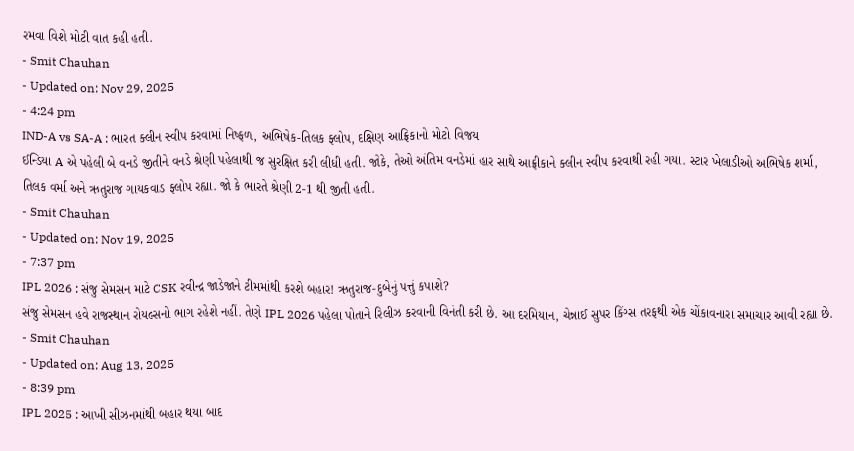રમવા વિશે મોટી વાત કહી હતી.
- Smit Chauhan
- Updated on: Nov 29, 2025
- 4:24 pm
IND-A vs SA-A : ભારત ક્લીન સ્વીપ કરવામાં નિષ્ફળ, અભિષેક-તિલક ફ્લોપ, દક્ષિણ આફ્રિકાનો મોટો વિજય
ઈન્ડિયા A એ પહેલી બે વનડે જીતીને વનડે શ્રેણી પહેલાથી જ સુરક્ષિત કરી લીધી હતી. જોકે, તેઓ અંતિમ વનડેમાં હાર સાથે આફ્રીકાને ક્લીન સ્વીપ કરવાથી રહી ગયા. સ્ટાર ખેલાડીઓ અભિષેક શર્મા, તિલક વર્મા અને ઋતુરાજ ગાયકવાડ ફ્લોપ રહ્યા. જો કે ભારતે શ્રેણી 2-1 થી જીતી હતી.
- Smit Chauhan
- Updated on: Nov 19, 2025
- 7:37 pm
IPL 2026 : સંજુ સેમસન માટે CSK રવીન્દ્ર જાડેજાને ટીમમાંથી કરશે બહાર! ઋતુરાજ-દુબેનું પત્તું કપાશે?
સંજુ સેમસન હવે રાજસ્થાન રોયલ્સનો ભાગ રહેશે નહીં. તેણે IPL 2026 પહેલા પોતાને રિલીઝ કરવાની વિનંતી કરી છે. આ દરમિયાન, ચેન્નાઈ સુપર કિંગ્સ તરફથી એક ચોંકાવનારા સમાચાર આવી રહ્યા છે.
- Smit Chauhan
- Updated on: Aug 13, 2025
- 8:39 pm
IPL 2025 : આખી સીઝનમાંથી બહાર થયા બાદ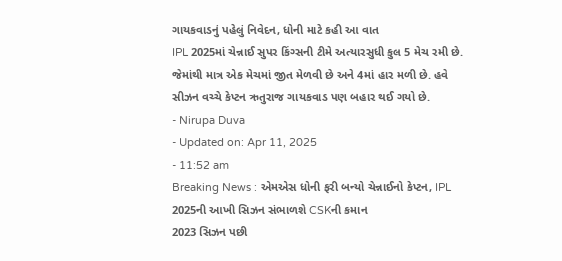ગાયકવાડનું પહેલું નિવેદન, ધોની માટે કહી આ વાત
IPL 2025માં ચેન્નાઈ સુપર કિંગ્સની ટીમે અત્યારસુધી કુલ 5 મેચ રમી છે. જેમાંથી માત્ર એક મેચમાં જીત મેળવી છે અને 4માં હાર મળી છે. હવે સીઝન વચ્ચે કેપ્ટન ઋતુરાજ ગાયકવાડ પણ બહાર થઈ ગયો છે.
- Nirupa Duva
- Updated on: Apr 11, 2025
- 11:52 am
Breaking News : એમએસ ધોની ફરી બન્યો ચેન્નાઈનો કેપ્ટન, IPL 2025ની આખી સિઝન સંભાળશે CSKની કમાન
2023 સિઝન પછી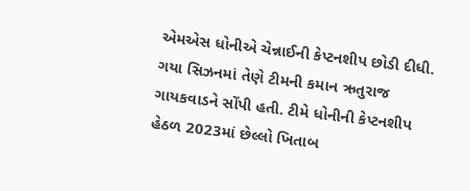એમએસ ધોનીએ ચેન્નાઈની કેપ્ટનશીપ છોડી દીધી. ગયા સિઝનમાં તેણે ટીમની કમાન ઋતુરાજ ગાયકવાડને સોંપી હતી. ટીમે ધોનીની કેપ્ટનશીપ હેઠળ 2023માં છેલ્લો ખિતાબ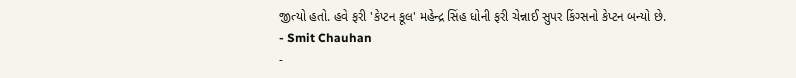જીત્યો હતો. હવે ફરી 'કેપ્ટન કૂલ' મહેન્દ્ર સિંહ ધોની ફરી ચેન્નાઈ સુપર કિંગ્સનો કેપ્ટન બન્યો છે.
- Smit Chauhan
-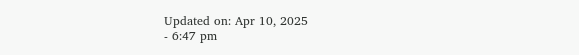Updated on: Apr 10, 2025
- 6:47 pm